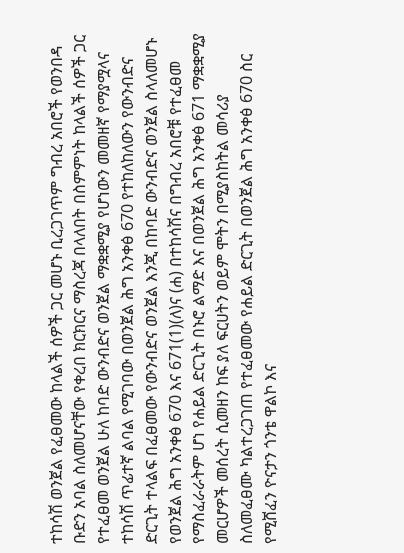ተከሳሽ ወንጀል የፈፀመው ከላልች ሰዎች ጋር መሆኑ ቢረጋገጥም ግብረ አበሮች የወንበዳ ቡድን አባል ስለመሆናቸው የቀረበ ክርክርና ማስረጃ በላለበት በስምምነት ከላልች ሰዎች ጋር የተፈፀመ ወንጀል ሁለ ከባድ ውንብድና ወንጀል ማቋቋሚያ የሆነውን መመዘኛ የማያሟላና ተከሳሽ ጥፊተኛ ልባል የሚገባው በወንጀል ሕግ አንቀፅ 670 የተከለከለውን የውንብድና ድርጊት ተላልፍ በፈፀመው የውንብድና ወንጀል እንጂ በከባድ ውንብድና ወንጀል ስላለመሆኑ የወንጀል ሕግ አንቀፅ 670 እና 671(1)(ለ)ና (ሐ) በተከሳሽና በግብረ አበሮቹ የተፈፀመ የማስፈራራትም ሆነ የሐይል ድርጊት በኑሮ ልማድ እና በወንጀል ሕግ አንቀፅ 671 ማቋቋሚያ መርሆዎች መሰረት ሲመዘን ከፍ ያለ ፍርሀትን ወይም ሞትን በሚያስከትል መሳሪያ ስለመፈፀሙ ካልተረጋገጠ የተፈፀመው የሐይል ድርጊት በወንጀል ሕግ አንቀፅ 670 ስር የሚሸፈን ዮናታን ጎንቴ ዋልኮ እና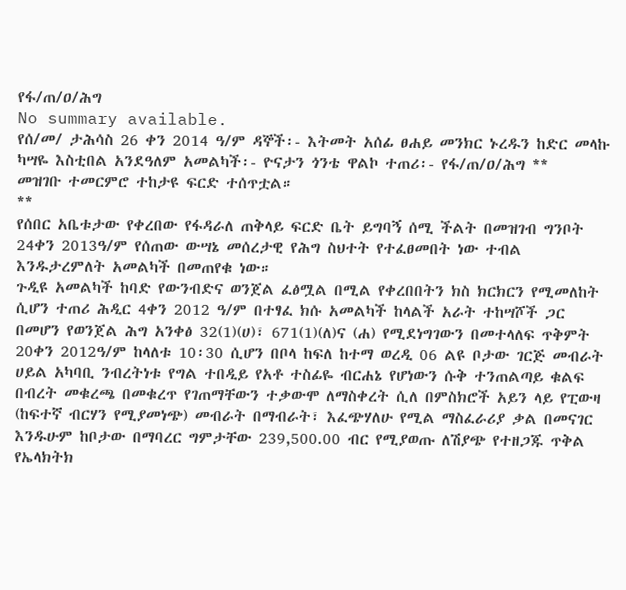የፋ/ጠ/ዐ/ሕግ
No summary available.
የሰ/መ/ ታሕሳስ 26 ቀን 2014 ዓ/ም ዳኞች፡- እትመት አሰፊ ፀሐይ መንክር ኑረዱን ከድር መላኩ ካሣዬ እስቲበል አንደዓለም አመልካች፡- ዮናታን ጎንቴ ዋልኮ ተጠሪ፡- የፋ/ጠ/ዐ/ሕግ **
መዝገቡ ተመርምሮ ተከታዩ ፍርድ ተሰጥቷል።
**
የሰበር አቤቱታው የቀረበው የፋዳራለ ጠቅላይ ፍርድ ቤት ይግባኝ ሰሚ ችልት በመዝገብ ግንቦት 24ቀን 2013ዓ/ም የሰጠው ውሣኔ መሰረታዊ የሕግ ስህተት የተፈፀመበት ነው ተብል እንዱታረምለት አመልካች በመጠየቁ ነው።
ጉዲዩ አመልካች ከባድ የውንብድና ወንጀል ፈፅሟል በሚል የቀረበበትን ክስ ክርክርን የሚመለከት ሲሆን ተጠሪ ሕዲር 4ቀን 2012 ዓ/ም በተፃፈ ክሱ አመልካች ከላልች አራት ተከሣሾች ጋር በመሆን የወንጀል ሕግ አንቀፅ 32(1)(ሀ)፣ 671(1)(ለ)ና (ሐ) የሚደነግገውን በመተላለፍ ጥቅምት 20ቀን 2012ዓ/ም ከላለቱ 10፡30 ሲሆን በቦላ ከፍለ ከተማ ወረዲ 06 ልዩ ቦታው ገርጅ መብራት ሀይል አካባቢ ንብረትነቱ የግል ተበዲይ የአቶ ተስፊዬ ብርሐኔ የሆነውን ሱቅ ተንጠልጣይ ቁልፍ በብረት መቁረጫ በመቁረጥ የገጠማቸውን ተቃውሞ ለማስቀረት ሲለ በምስክሮች አይን ላይ የፒውዛ (ከፍተኛ ብርሃን የሚያመነጭ) መብራት በማብራት፣ እፈጭሃለሁ የሚል ማስፈራሪያ ቃል በመናገር እንዱሁም ከቦታው በማባረር ግምታቸው 239,500.00 ብር የሚያወጡ ለሽያጭ የተዘጋጁ ጥቅል የኤላክትክ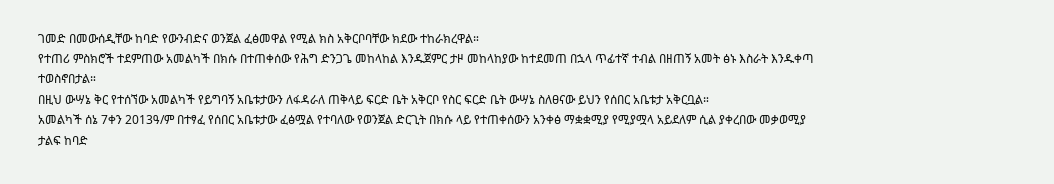ገመድ በመውሰዲቸው ከባድ የውንብድና ወንጀል ፈፅመዋል የሚል ክስ አቅርቦባቸው ክደው ተከራክረዋል።
የተጠሪ ምስክሮች ተደምጠው አመልካች በክሱ በተጠቀሰው የሕግ ድንጋጌ መከላከል እንዱጀምር ታዞ መከላከያው ከተደመጠ በኋላ ጥፊተኛ ተብል በዘጠኝ አመት ፅኑ እስራት እንዱቀጣ ተወስኖበታል።
በዚህ ውሣኔ ቅር የተሰኘው አመልካች የይግባኝ አቤቱታውን ለፋዳራለ ጠቅላይ ፍርድ ቤት አቅርቦ የስር ፍርድ ቤት ውሣኔ ስለፀናው ይህን የሰበር አቤቱታ አቅርቧል።
አመልካች ሰኔ 7ቀን 2013ዓ/ም በተፃፈ የሰበር አቤቱታው ፈፅሟል የተባለው የወንጀል ድርጊት በክሱ ላይ የተጠቀሰውን አንቀፅ ማቋቋሚያ የሚያሟላ አይደለም ሲል ያቀረበው መቃወሚያ ታልፍ ከባድ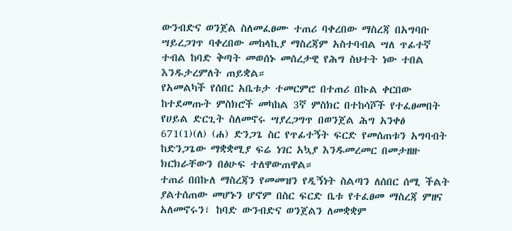ውንብድና ወንጀል ስለመፈፀሙ ተጠሪ ባቀረበው ማስረጃ በአግባቡ ሣይረጋገጥ ባቀረበው መከላኪያ ማስረጃም አስተባብል ሣለ ጥፊተኛ ተብል ከባድ ቅጣት መወሰኑ መሰረታዊ የሕግ ስህተት ነው ተበል እንዱታረምለት ጠይቋል።
የአመልካች የሰበር አቤቱታ ተመርምሮ በተጠሪ በኩል ቀርበው ከተደመጡት ምስክሮች መካከል 3ኛ ምስክር በተከሳሾች የተፈፀመበት የሀይል ድርጊት ስለመኖሩ ሣያረጋግጥ በወንጀል ሕግ አንቀፅ 671(1)(ለ) (ሐ) ድንጋጌ ስር የጥፊተኝት ፍርድ የመሰጠቱን አግባብት ከድንጋጌው ማቋቋሚያ ፍሬ ነገር አኳያ እንዱመረመር በመታዘዙ ክርክራቸውን በፅሁፍ ተለዋውጠዋል።
ተጠሪ በበኩለ ማስረጃን የመመዝን የዲኝነት ስልጣን ለሰበር ሰሚ ችልት ያልተሰጠው መሆኑን ሆኖም በስር ፍርድ ቤቱ የተፈፀመ ማስረጃ ምዘና አለመኖሩን፣ ከባድ ውንብድና ወንጀልን ለመቋቋም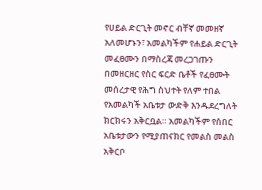የሀይል ድርጊት መኖር ብቸኛ መመዘኛ አለመሆኑን፣ አመልካችም የሐይል ድርጊት መፈፀሙን በማስረጃ መረጋገጡን በመዘርዘር የስር ፍርድ ቤቶች የፈፀሙት መሰረታዊ የሕግ ስህተት የለም ተበል የአመልካች አቤቱታ ውድቅ እንዱደረግለት ክርክሩን አቅርቧል። አመልካችም የሰበር አቤቱታውን የሚያጠናክር የመልስ መልስ አቅርቦ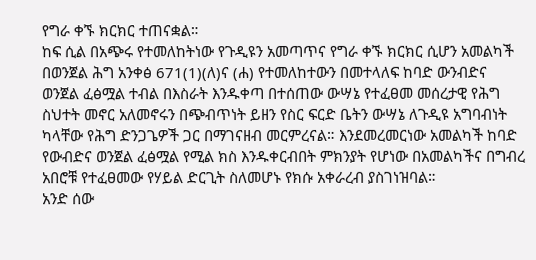የግራ ቀኙ ክርክር ተጠናቋል።
ከፍ ሲል በአጭሩ የተመለከትነው የጉዲዩን አመጣጥና የግራ ቀኙ ክርክር ሲሆን አመልካች በወንጀል ሕግ አንቀፅ 671(1)(ለ)ና (ሐ) የተመለከተውን በመተላለፍ ከባድ ውንብድና ወንጀል ፈፅሟል ተብል በእስራት እንዱቀጣ በተሰጠው ውሣኔ የተፈፀመ መሰረታዊ የሕግ ስህተት መኖር አለመኖሩን በጭብጥነት ይዘን የስር ፍርድ ቤትን ውሣኔ ለጉዲዩ አግባብነት ካላቸው የሕግ ድንጋጌዎች ጋር በማገናዘብ መርምረናል። እንደመረመርነው አመልካች ከባድ የውብድና ወንጀል ፈፅሟል የሚል ክስ እንዱቀርብበት ምክንያት የሆነው በአመልካችና በግብረ አበሮቹ የተፈፀመው የሃይል ድርጊት ስለመሆኑ የክሱ አቀራረብ ያስገነዝባል።
አንድ ሰው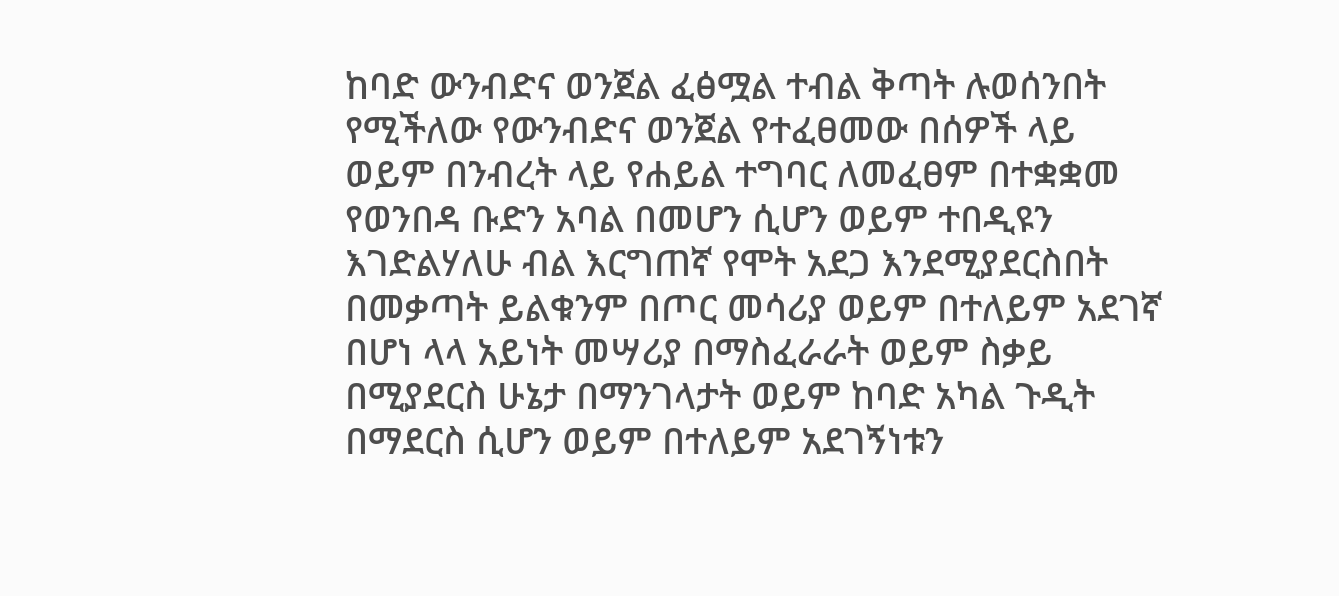ከባድ ውንብድና ወንጀል ፈፅሟል ተብል ቅጣት ሉወሰንበት የሚችለው የውንብድና ወንጀል የተፈፀመው በሰዎች ላይ ወይም በንብረት ላይ የሐይል ተግባር ለመፈፀም በተቋቋመ የወንበዳ ቡድን አባል በመሆን ሲሆን ወይም ተበዲዩን እገድልሃለሁ ብል እርግጠኛ የሞት አደጋ እንደሚያደርስበት በመቃጣት ይልቁንም በጦር መሳሪያ ወይም በተለይም አደገኛ በሆነ ላላ አይነት መሣሪያ በማስፈራራት ወይም ስቃይ በሚያደርስ ሁኔታ በማንገላታት ወይም ከባድ አካል ጉዲት በማደርስ ሲሆን ወይም በተለይም አደገኝነቱን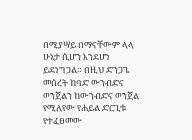በሚያሣይ በማናቸውም ላላ ሁኔታ ሲሆን እንደሆነ ይደነግጋል። በዚህ ድንጋጌ መሰረት ከባድ ውንብድና ወንጀልን ከውንብድና ወንጀል የሚለየው የሐይል ድርጊቱ የተፈፀመው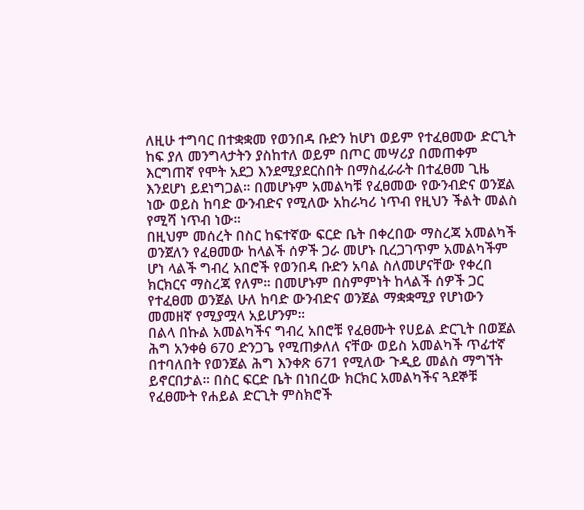ለዚሁ ተግባር በተቋቋመ የወንበዳ ቡድን ከሆነ ወይም የተፈፀመው ድርጊት ከፍ ያለ መንግላታትን ያስከተለ ወይም በጦር መሣሪያ በመጠቀም እርግጠኛ የሞት አደጋ እንደሚያደርስበት በማስፈራራት በተፈፀመ ጊዜ እንደሆነ ይደነግጋል። በመሆኑም አመልካቹ የፈፀመው የውንብድና ወንጀል ነው ወይስ ከባድ ውንብድና የሚለው አከራካሪ ነጥብ የዚህን ችልት መልስ የሚሻ ነጥብ ነው።
በዚህም መሰረት በስር ከፍተኛው ፍርድ ቤት በቀረበው ማስረጃ አመልካች ወንጀለን የፈፀመው ከላልች ሰዎች ጋራ መሆኑ ቢረጋገጥም አመልካችም ሆነ ላልች ግብረ አበሮች የወንበዳ ቡድን አባል ስለመሆናቸው የቀረበ ክርክርና ማስረጃ የለም። በመሆኑም በስምምነት ከላልች ሰዎች ጋር የተፈፀመ ወንጀል ሁለ ከባድ ውንብድና ወንጀል ማቋቋሚያ የሆነውን መመዘኛ የሚያሟላ አይሆንም።
በልላ በኩል አመልካችና ግብረ አበሮቹ የፈፀሙት የሀይል ድርጊት በወጀል ሕግ አንቀፅ 670 ድንጋጌ የሚጠቃለለ ናቸው ወይስ አመልካች ጥፊተኛ በተባለበት የወንጀል ሕግ እንቀጽ 671 የሚለው ጉዲይ መልስ ማግኘት ይኖርበታል። በስር ፍርድ ቤት በነበረው ክርክር አመልካችና ጓደኞቹ የፈፀሙት የሐይል ድርጊት ምስክሮች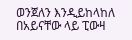ወንጀለን እንዲይከላከለ በአይናቸው ላይ ፒውዛ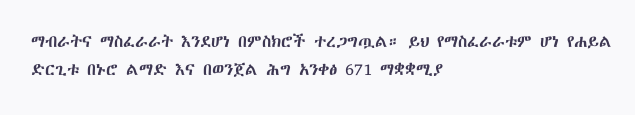ማብራትና ማስፈራራት እንደሆነ በምስክሮች ተረጋግጧል። ይህ የማስፈራራቱም ሆነ የሐይል ድርጊቱ በኑሮ ልማድ እና በወንጀል ሕግ አንቀፅ 671 ማቋቋሚያ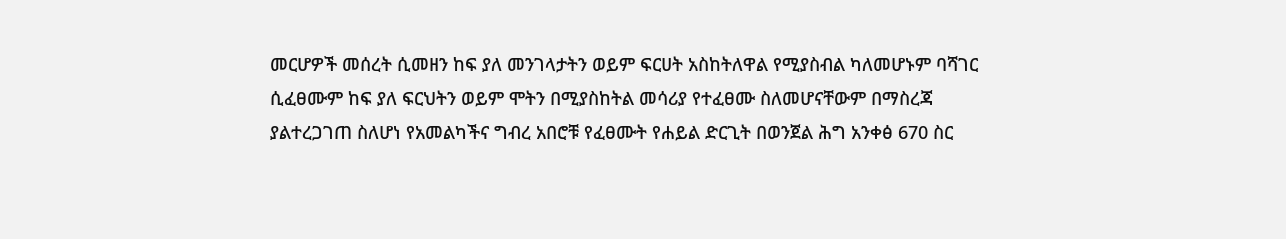መርሆዎች መሰረት ሲመዘን ከፍ ያለ መንገላታትን ወይም ፍርሀት አስከትለዋል የሚያስብል ካለመሆኑም ባሻገር ሲፈፀሙም ከፍ ያለ ፍርህትን ወይም ሞትን በሚያስከትል መሳሪያ የተፈፀሙ ስለመሆናቸውም በማስረጃ ያልተረጋገጠ ስለሆነ የአመልካችና ግብረ አበሮቹ የፈፀሙት የሐይል ድርጊት በወንጀል ሕግ አንቀፅ 670 ስር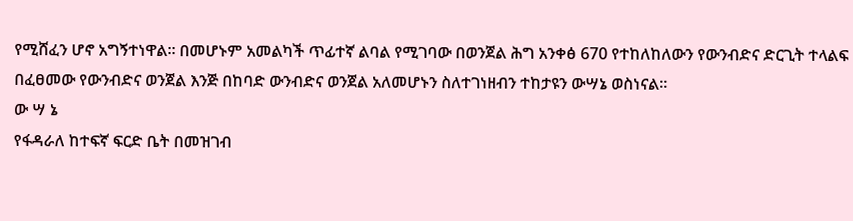የሚሸፈን ሆኖ አግኝተነዋል። በመሆኑም አመልካች ጥፊተኛ ልባል የሚገባው በወንጀል ሕግ አንቀፅ 670 የተከለከለውን የውንብድና ድርጊት ተላልፍ በፈፀመው የውንብድና ወንጀል እንጅ በከባድ ውንብድና ወንጀል አለመሆኑን ስለተገነዘብን ተከታዩን ውሣኔ ወስነናል።
ው ሣ ኔ
የፋዳራለ ከተፍኛ ፍርድ ቤት በመዝገብ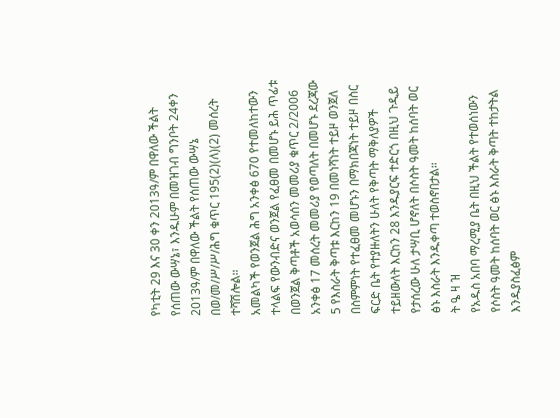የካቲት 29 እና 30 ቀን 2013ዓ/ም በዋለው ችልት የሰጠው ውሣኔ፣ እንዱሁም በመዝገብ ግንቦት 24ቀን 2013ዓ/ም በዋለው ችልት የሰጠው ውሣኔ በወ/መ/ሥ/ሥ/ሕግ ቁጥር 195(2)(ለ)(2) መሰረት ተሻሽሎል።
አመልካች የወንጀል ሕግ አንቀፅ 670 የተመለከተውን ተላልፍ የውንብድና ወንጀል የፈፀመ በመሆኑ ይሕ ጥፊቱ በወንጀል ቅጣቶች አወሳሰን መመሪያ ቁጥር 2/2006 አንቀፅ 17 መሰረት መመሪያ የወጣለት በመሆኑ ደረጃው 5 የእስራት ቅጣቱ እርከን 19 በመነሻነት ተይዞ ወንጀለ በስምምነት የተፈፀመ መሆኑን በማክበጃነት ተይዞ በስር ፍርድ ቤት የተያዙለትን ሁለት የቅጣት ማቅለያዎች ተይዘውለት እርከን 28 እንዱያርፍ ተድርጎ በዚህ ጉዲይ የታሰረው ሁለ ታሣቢ ሆኖለት በሶስት ዓመት ከሰባት ወር ፅኑ እስራት እንዱቀጣ ተወስኖበታል።
ት ዔ ዛ ዝ
የአዱስ አበባ ማረሚያ ቤት በዚህ ችልት የተወሰነውን የሶስት ዓመት ከሰባት ወር ፅኑ እስራት ቅጣት ተከታትል እንዱያስፈፅም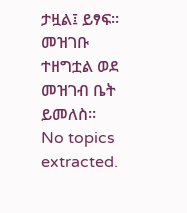ታዟል፤ ይፃፍ።
መዝገቡ ተዘግቷል ወደ መዝገብ ቤት ይመለስ።
No topics extracted.